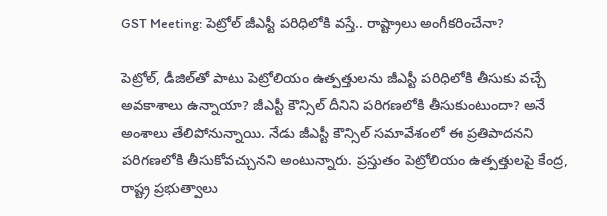GST Meeting: పెట్రోల్ జీఎస్టీ పరిధిలోకి వస్తే.. రాష్ట్రాలు అంగీకరించేనా?

పెట్రోల్, డీజిల్‌తో పాటు పెట్రోలియం ఉత్పత్తులను జీఎస్టీ పరిధిలోకి తీసుకు వచ్చే అవకాశాలు ఉన్నాయా? జీఎస్టీ కౌన్సిల్ దీనిని పరిగణలోకి తీసుకుంటుందా? అనే అంశాలు తేలిపోనున్నాయి. నేడు జీఎస్టీ కౌన్సిల్ సమావేశంలో ఈ ప్రతిపాదనని పరిగణలోకి తీసుకోవచ్చునని అంటున్నారు. ప్రస్తుతం పెట్రోలియం ఉత్పత్తులపై కేంద్ర, రాష్ట్ర ప్రభుత్వాలు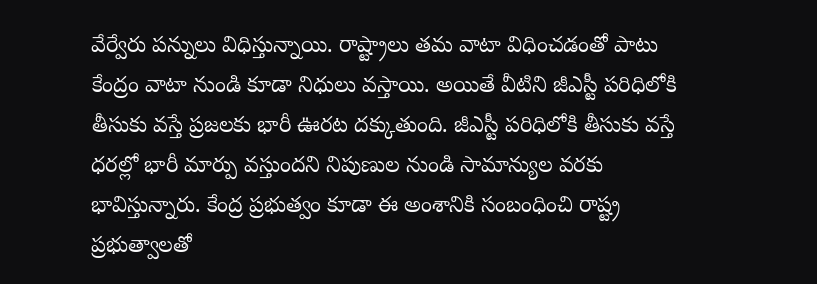వేర్వేరు పన్నులు విధిస్తున్నాయి. రాష్ట్రాలు తమ వాటా విధించడంతో పాటు కేంద్రం వాటా నుండి కూడా నిధులు వస్తాయి. అయితే వీటిని జీఎస్టీ పరిధిలోకి తీసుకు వస్తే ప్రజలకు భారీ ఊరట దక్కుతుంది. జీఎస్టీ పరిధిలోకి తీసుకు వస్తే ధరల్లో భారీ మార్పు వస్తుందని నిపుణుల నుండి సామాన్యుల వరకు భావిస్తున్నారు. కేంద్ర ప్రభుత్వం కూడా ఈ అంశానికి సంబంధించి రాష్ట్ర ప్రభుత్వాలతో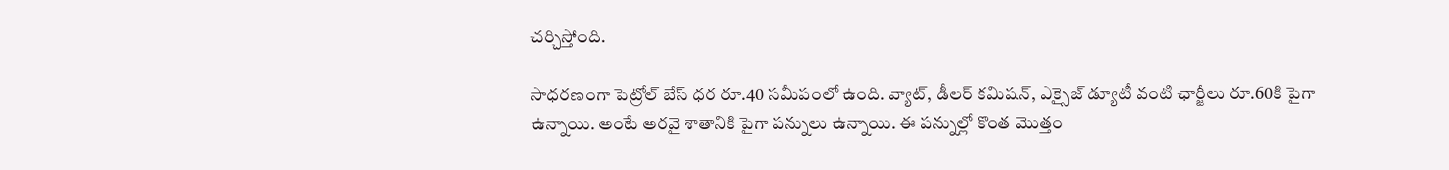చర్చిస్తోంది.

సాధరణంగా పెట్రోల్ బేస్ ధర రూ.40 సమీపంలో ఉంది. వ్యాట్, డీలర్ కమిషన్, ఎక్సైజ్ డ్యూటీ వంటి ఛార్జీలు రూ.60కి పైగా ఉన్నాయి. అంటే అరవై శాతానికి పైగా పన్నులు ఉన్నాయి. ఈ పన్నుల్లో కొంత మొత్తం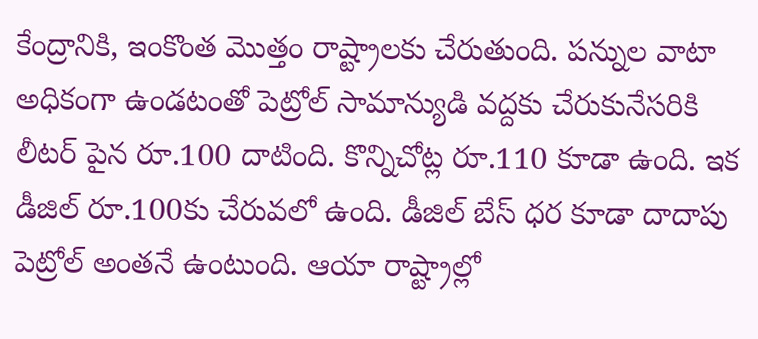కేంద్రానికి, ఇంకొంత మొత్తం రాష్ట్రాలకు చేరుతుంది. పన్నుల వాటా అధికంగా ఉండటంతో పెట్రోల్ సామాన్యుడి వద్దకు చేరుకునేసరికి లీటర్ పైన రూ.100 దాటింది. కొన్నిచోట్ల రూ.110 కూడా ఉంది. ఇక డీజిల్ రూ.100కు చేరువలో ఉంది. డీజిల్ బేస్ ధర కూడా దాదాపు పెట్రోల్ అంతనే ఉంటుంది. ఆయా రాష్ట్రాల్లో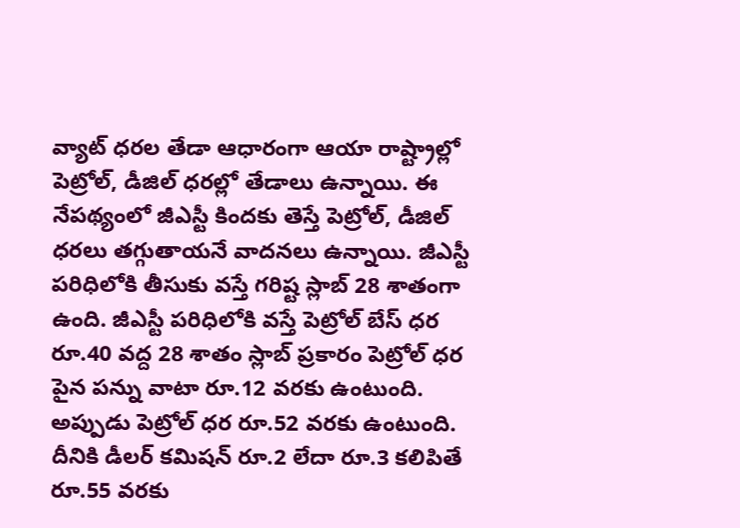వ్యాట్ ధరల తేడా ఆధారంగా ఆయా రాష్ట్రాల్లో పెట్రోల్, డీజిల్ ధరల్లో తేడాలు ఉన్నాయి. ఈ నేపథ్యంలో జీఎస్టీ కిందకు తెస్తే పెట్రోల్, డీజిల్ ధరలు తగ్గుతాయనే వాదనలు ఉన్నాయి. జీఎస్టీ పరిధిలోకి తీసుకు వస్తే గరిష్ట స్లాబ్ 28 శాతంగా ఉంది. జీఎస్టీ పరిధిలోకి వస్తే పెట్రోల్ బేస్ ధర రూ.40 వద్ద 28 శాతం స్లాబ్ ప్రకారం పెట్రోల్ ధర పైన పన్ను వాటా రూ.12 వరకు ఉంటుంది. అప్పుడు పెట్రోల్ ధర రూ.52 వరకు ఉంటుంది. దీనికి డీలర్ కమిషన్ రూ.2 లేదా రూ.3 కలిపితే రూ.55 వరకు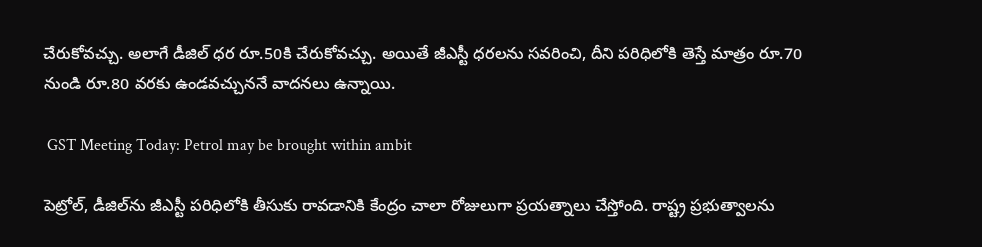చేరుకోవచ్చు. అలాగే డీజిల్ ధర రూ.50కి చేరుకోవచ్చు. అయితే జీఎస్టీ ధరలను సవరించి, దీని పరిధిలోకి తెస్తే మాత్రం రూ.70 నుండి రూ.80 వరకు ఉండవచ్చుననే వాదనలు ఉన్నాయి.

 GST Meeting Today: Petrol may be brought within ambit

పెట్రోల్, డీజిల్‌ను జీఎస్టీ పరిధిలోకి తీసుకు రావడానికి కేంద్రం చాలా రోజులుగా ప్రయత్నాలు చేస్తోంది. రాష్ట్ర ప్రభుత్వాలను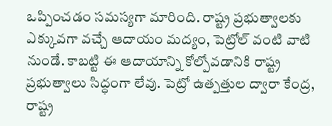ఒప్పించడం సమస్యగా మారింది. రాష్ట్ర ప్రభుత్వాలకు ఎక్కువగా వచ్చే ఆదాయం మద్యం, పెట్రోల్ వంటి వాటి నుండే. కాబట్టి ఈ ఆదాయాన్ని కోల్పోవడానికి రాష్ట్ర ప్రభుత్వాలు సిద్ధంగా లేవు. పెట్రో ఉత్పత్తుల ద్వారా కేంద్ర, రాష్ట్ర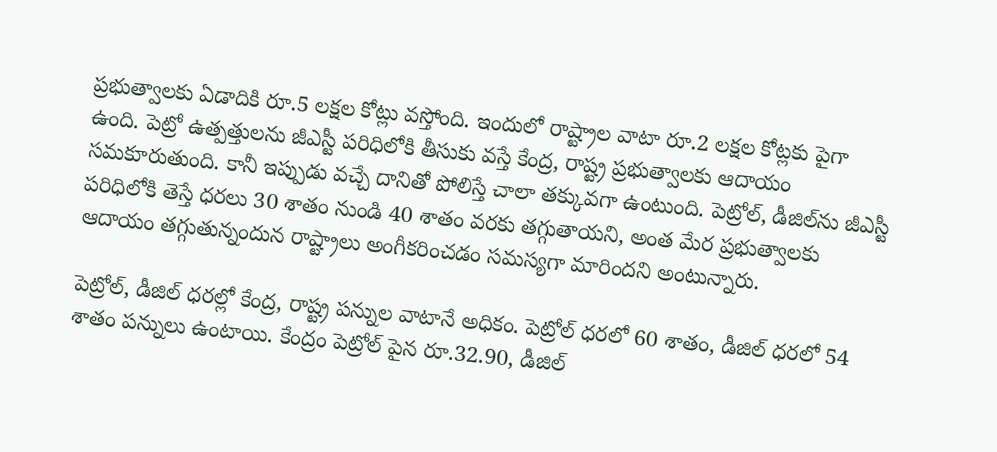ప్రభుత్వాలకు ఏడాదికి రూ.5 లక్షల కోట్లు వస్తోంది. ఇందులో రాష్ట్రాల వాటా రూ.2 లక్షల కోట్లకు పైగా ఉంది. పెట్రో ఉత్పత్తులను జీఎస్టీ పరిధిలోకి తీసుకు వస్తే కేంద్ర, రాష్ట్ర ప్రభుత్వాలకు ఆదాయం సమకూరుతుంది. కానీ ఇప్పుడు వచ్చే దానితో పోలిస్తే చాలా తక్కువగా ఉంటుంది. పెట్రోల్, డీజిల్‌ను జీఎస్టీ పరిధిలోకి తెస్తే ధరలు 30 శాతం నుండి 40 శాతం వరకు తగ్గుతాయని, అంత మేర ప్రభుత్వాలకు ఆదాయం తగ్గుతున్నందున రాష్ట్రాలు అంగీకరించడం సమస్యగా మారిందని అంటున్నారు.

పెట్రోల్, డీజిల్ ధరల్లో కేంద్ర, రాష్ట్ర పన్నుల వాటానే అధికం. పెట్రోల్ ధరలో 60 శాతం, డీజిల్ ధరలో 54 శాతం పన్నులు ఉంటాయి. కేంద్రం పెట్రోల్ పైన రూ.32.90, డీజిల్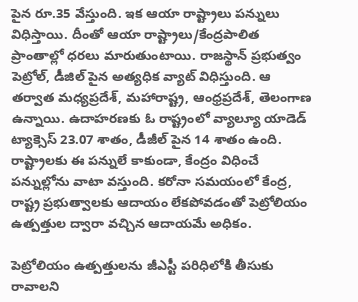పైన రూ.35 వేస్తుంది. ఇక ఆయా రాష్ట్రాలు పన్నులు విధిస్తాయి. దీంతో ఆయా రాష్ట్రాలు/కేంద్రపాలిత ప్రాంతాల్లో ధరలు మారుతుంటాయి. రాజస్థాన్ ప్రభుత్వం పెట్రోల్, డీజిల్ పైన అత్యధిక వ్యాట్ విధిస్తుంది. ఆ తర్వాత మధ్యప్రదేశ్, మహారాష్ట్ర, ఆంధ్రప్రదేశ్, తెలంగాణ ఉన్నాయి. ఉదాహరణకు ఓ రాష్ట్రంలో వ్యాల్యూ యాడెడ్ ట్యాక్సెస్ 23.07 శాతం, డీజీల్ పైన 14 శాతం ఉంది. రాష్ట్రాలకు ఈ పన్నులే కాకుండా, కేంద్రం విధించే పన్నుల్లోను వాటా వస్తుంది. కరోనా సమయంలో కేంద్ర, రాష్ట్ర ప్రభుత్వాలకు ఆదాయం లేకపోవడంతో పెట్రోలియం ఉత్పత్తుల ద్వారా వచ్చిన ఆదాయమే అధికం.

పెట్రోలియం ఉత్పత్తులను జీఎస్టీ పరిధిలోకి తీసుకు రావాలని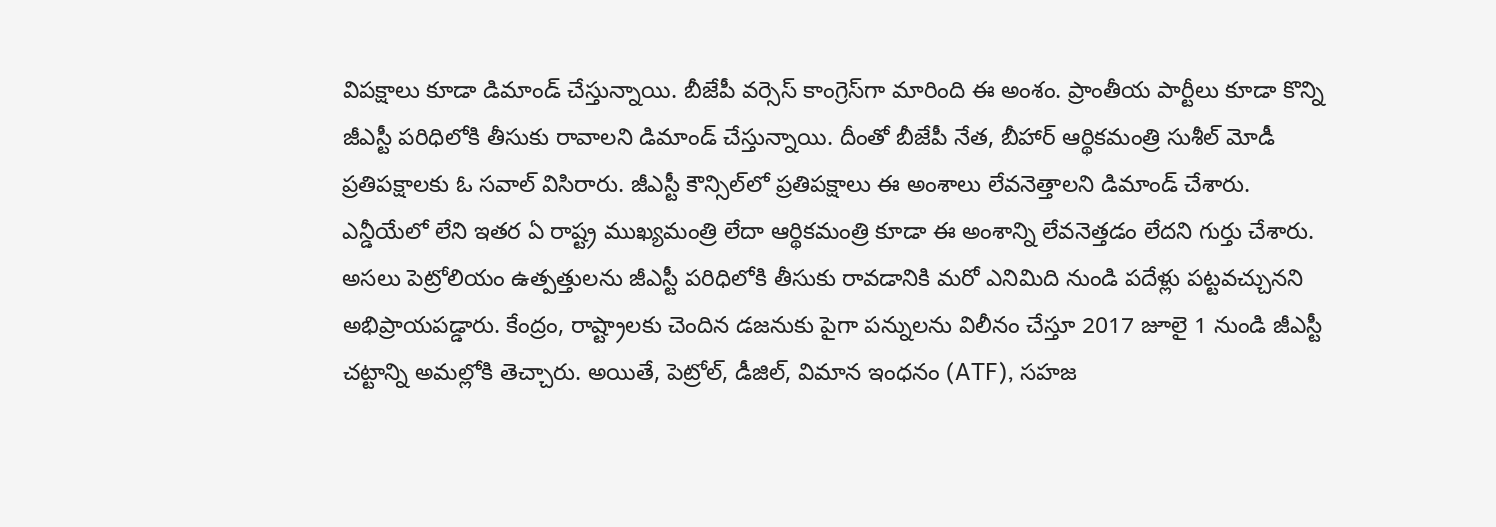విపక్షాలు కూడా డిమాండ్ చేస్తున్నాయి. బీజేపీ వర్సెస్ కాంగ్రెస్‌గా మారింది ఈ అంశం. ప్రాంతీయ పార్టీలు కూడా కొన్ని జీఎస్టీ పరిధిలోకి తీసుకు రావాలని డిమాండ్ చేస్తున్నాయి. దీంతో బీజేపీ నేత, బీహార్ ఆర్థికమంత్రి సుశీల్ మోడీ ప్రతిపక్షాలకు ఓ సవాల్ విసిరారు. జీఎస్టీ కౌన్సిల్‌లో ప్రతిపక్షాలు ఈ అంశాలు లేవనెత్తాలని డిమాండ్ చేశారు. ఎన్డీయేలో లేని ఇతర ఏ రాష్ట్ర ముఖ్యమంత్రి లేదా ఆర్థికమంత్రి కూడా ఈ అంశాన్ని లేవనెత్తడం లేదని గుర్తు చేశారు. అసలు పెట్రోలియం ఉత్పత్తులను జీఎస్టీ పరిధిలోకి తీసుకు రావడానికి మరో ఎనిమిది నుండి పదేళ్లు పట్టవచ్చునని అభిప్రాయపడ్డారు. కేంద్రం, రాష్ట్రాలకు చెందిన డజనుకు పైగా పన్నులను విలీనం చేస్తూ 2017 జూలై 1 నుండి జీఎస్టీ చట్టాన్ని అమల్లోకి తెచ్చారు. అయితే, పెట్రోల్, డీజిల్, విమాన ఇంధనం (ATF), సహజ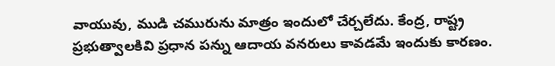వాయువు, ముడి చమురును మాత్రం ఇందులో చేర్చలేదు. కేంద్ర, రాష్ట్ర ప్రభుత్వాలకివి ప్రధాన పన్ను ఆదాయ వనరులు కావడమే ఇందుకు కారణం.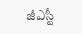జీఎస్టీ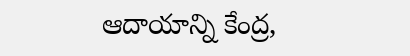ఆదాయాన్ని కేంద్ర,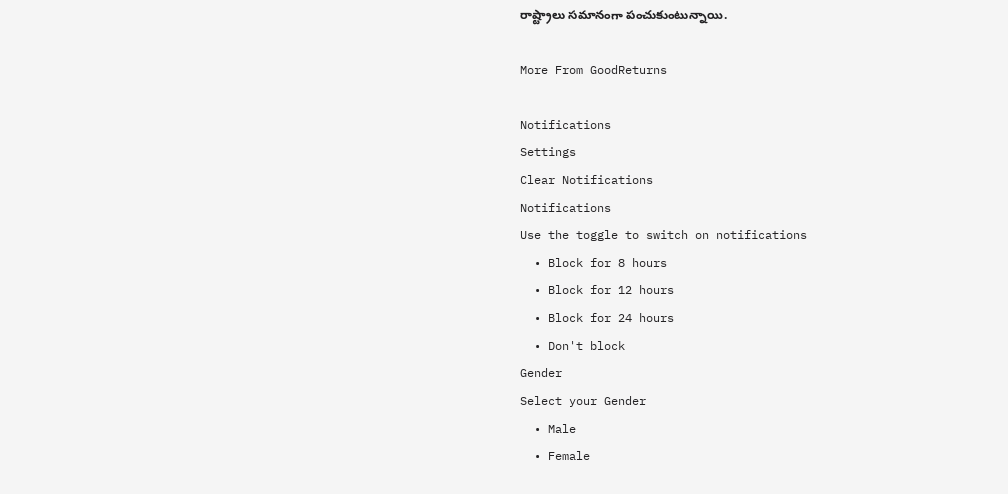రాష్ట్రాలు సమానంగా పంచుకుంటున్నాయి.

More From GoodReturns

Notifications
Settings
Clear Notifications
Notifications
Use the toggle to switch on notifications
  • Block for 8 hours
  • Block for 12 hours
  • Block for 24 hours
  • Don't block
Gender
Select your Gender
  • Male
  • Female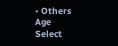• Others
Age
Select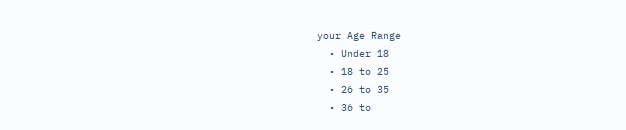your Age Range
  • Under 18
  • 18 to 25
  • 26 to 35
  • 36 to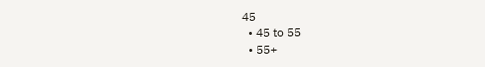45
  • 45 to 55
  • 55+